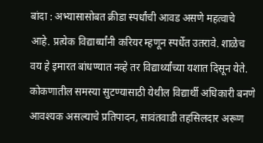बांदा : अभ्यासासोबत क्रीडा स्पर्धांची आवड असणे महत्वाचे आहे. प्रत्येक विद्यार्थ्यांनी करियर म्हणून स्पर्धेत उतरावे. शाळेच वय हे इमारत बांधण्यात नव्हे तर विद्यार्थ्यांच्या यशात दिसून येते. कोकणातील समस्या सुटण्यासाठी येथील विद्यार्थी अधिकारी बनणे आवश्यक असल्याचे प्रतिपादन, सावंतवाडी तहसिलदार अरूण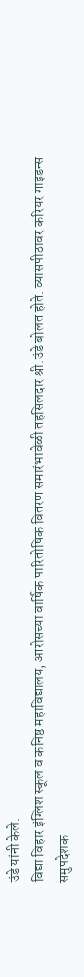उंडे यांनी केले.
विद्या विहार इंग्लिश स्कूल व कनिष्ठ महाविद्यालय, आरोसच्या वार्षिक पारितोषिक वितरण समारंभावेळी तहसिलदार श्री.उंडे बोलत होते. व्यासपीठावर करियर गाइडन्स समुपदेशक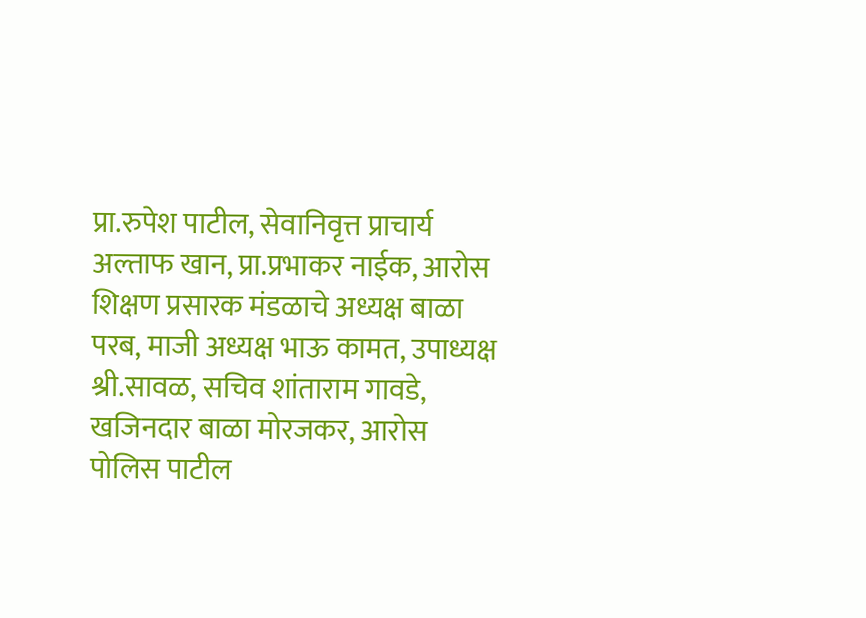प्रा.रुपेश पाटील, सेवानिवृत्त प्राचार्य अल्ताफ खान, प्रा.प्रभाकर नाईक, आरोस शिक्षण प्रसारक मंडळाचे अध्यक्ष बाळा परब, माजी अध्यक्ष भाऊ कामत, उपाध्यक्ष श्री.सावळ, सचिव शांताराम गावडे, खजिनदार बाळा मोरजकर, आरोस पोलिस पाटील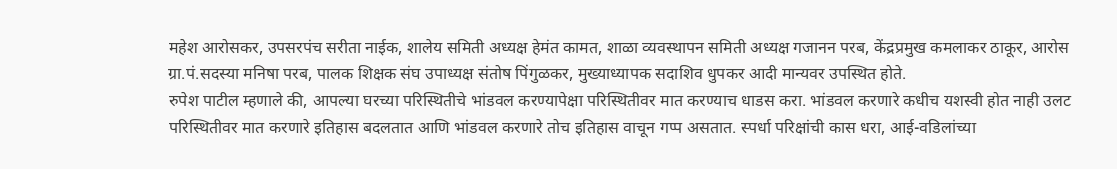महेश आरोसकर, उपसरपंच सरीता नाईक, शालेय समिती अध्यक्ष हेमंत कामत, शाळा व्यवस्थापन समिती अध्यक्ष गजानन परब, केंद्रप्रमुख कमलाकर ठाकूर, आरोस ग्रा.पं.सदस्या मनिषा परब, पालक शिक्षक संघ उपाध्यक्ष संतोष पिंगुळकर, मुख्याध्यापक सदाशिव धुपकर आदी मान्यवर उपस्थित होते.
रुपेश पाटील म्हणाले की, आपल्या घरच्या परिस्थितीचे भांडवल करण्यापेक्षा परिस्थितीवर मात करण्याच धाडस करा. भांडवल करणारे कधीच यशस्वी होत नाही उलट परिस्थितीवर मात करणारे इतिहास बदलतात आणि भांडवल करणारे तोच इतिहास वाचून गप्प असतात. स्पर्धा परिक्षांची कास धरा, आई-वडिलांच्या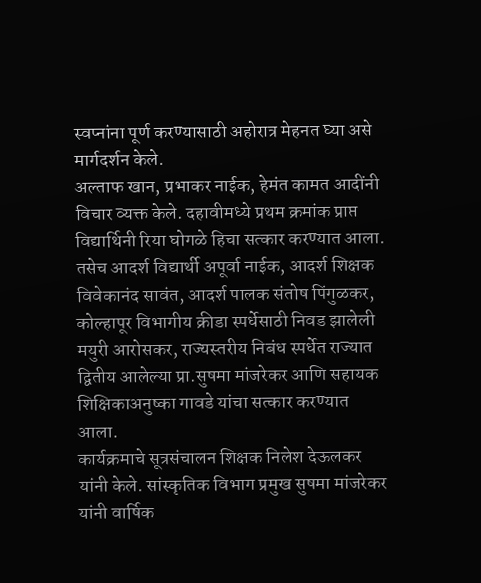स्वप्नांना पूर्ण करण्यासाठी अहोरात्र मेहनत घ्या असे मार्गदर्शन केले.
अल्ताफ खान, प्रभाकर नाईक, हेमंत कामत आदींनी विचार व्यक्त केले. दहावीमध्ये प्रथम क्रमांक प्राप्त विद्यार्थिनी रिया घोगळे हिचा सत्कार करण्यात आला. तसेच आदर्श विद्यार्थी अपूर्वा नाईक, आदर्श शिक्षक विवेकानंद सावंत, आदर्श पालक संतोष पिंगुळकर, कोल्हापूर विभागीय क्रीडा स्पर्धेसाठी निवड झालेली मयुरी आरोसकर, राज्यस्तरीय निबंध स्पर्धेत राज्यात द्वितीय आलेल्या प्रा.सुषमा मांजरेकर आणि सहायक शिक्षिकाअनुष्का गावडे यांचा सत्कार करण्यात आला.
कार्यक्रमाचे सूत्रसंचालन शिक्षक निलेश देऊलकर यांनी केले. सांस्कृतिक विभाग प्रमुख सुषमा मांजरेकर यांनी वार्षिक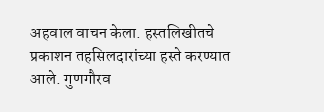अहवाल वाचन केला. हस्तलिखीतचे प्रकाशन तहसिलदारांच्या हस्ते करण्यात आले. गुणगौरव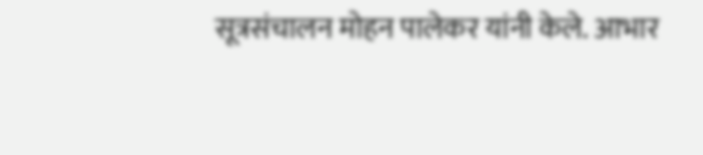सूत्रसंचालन मोहन पालेकर यांनी केले. आभार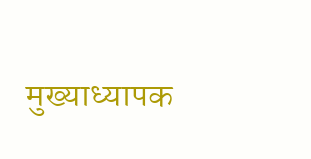मुख्याध्यापक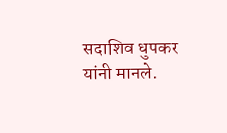सदाशिव धुपकर यांनी मानले.